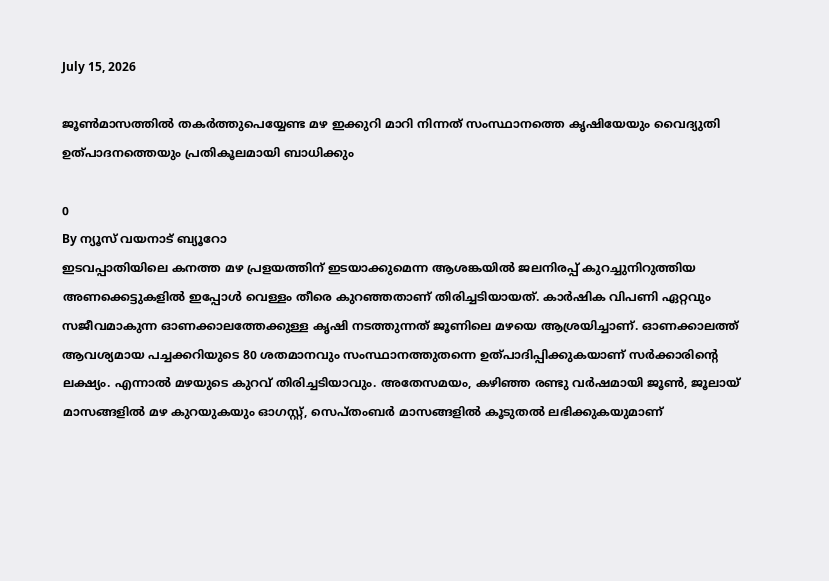July 15, 2026

ജൂണ്‍മാസത്തില്‍ തകര്‍ത്തുപെയ്യേണ്ട മഴ ഇക്കുറി മാറി നിന്നത് സംസ്ഥാനത്തെ കൃഷിയേയും വൈദ്യുതി ഉത്പാദനത്തെയും പ്രതികൂലമായി ബാധിക്കും

0
By ന്യൂസ് വയനാട് ബ്യൂറോ
ഇടവപ്പാതിയിലെ കനത്ത മഴ പ്രളയത്തിന് ഇടയാക്കുമെന്ന ആശങ്കയില്‍ ജലനിരപ്പ് കുറച്ചുനിറുത്തിയ അണക്കെട്ടുകളില്‍ ഇപ്പോള്‍ വെള്ളം തീരെ കുറഞ്ഞതാണ് തിരിച്ചടിയായത്. കാര്‍ഷിക വിപണി ഏറ്റവും സജീവമാകുന്ന ഓണക്കാലത്തേക്കുള്ള കൃഷി നടത്തുന്നത് ജൂണിലെ മഴയെ ആശ്രയിച്ചാണ്. ഓണക്കാലത്ത് ആവശ്യമായ പച്ചക്കറിയുടെ 80 ശതമാനവും സംസ്ഥാനത്തുതന്നെ ഉത്പാദിപ്പിക്കുകയാണ് സര്‍ക്കാരിന്റെ ലക്ഷ്യം. എന്നാല്‍ മഴയുടെ കുറവ് തിരിച്ചടിയാവും. അതേസമയം, കഴിഞ്ഞ രണ്ടു വര്‍ഷമായി ജൂണ്‍, ജൂലായ് മാസങ്ങളില്‍ മഴ കുറയുകയും ഓഗസ്റ്റ്, സെപ്തംബര്‍ മാസങ്ങളില്‍ കൂടുതല്‍ ലഭിക്കുകയുമാണ്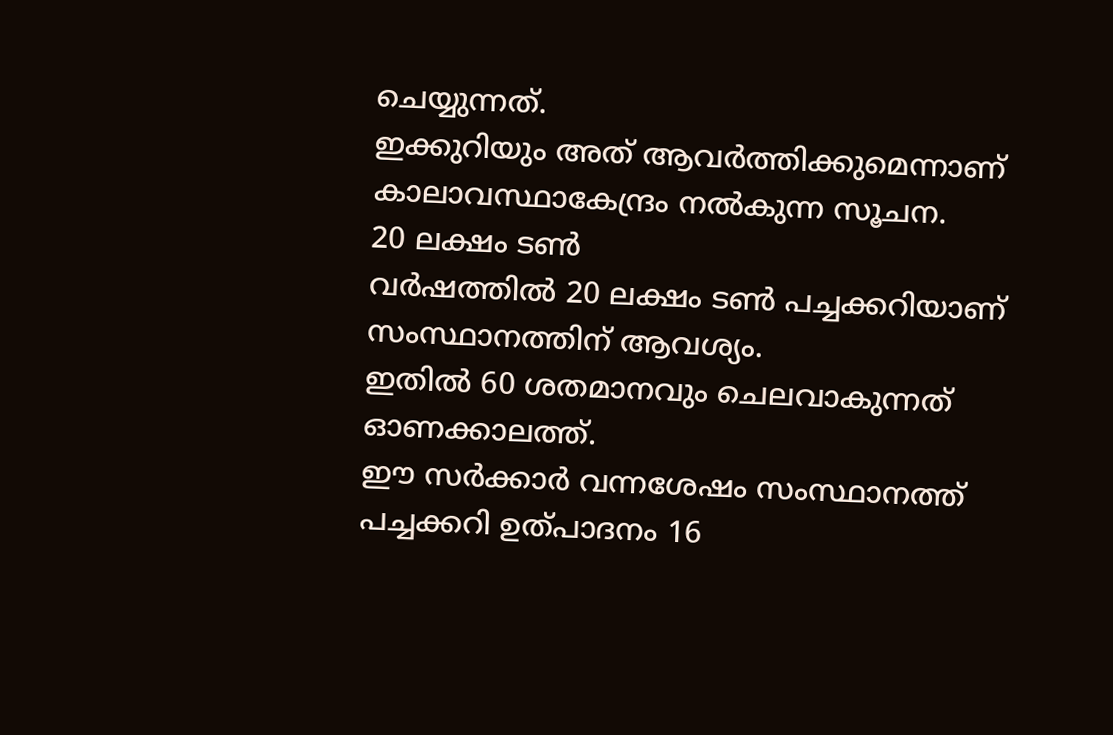ചെയ്യുന്നത്.
ഇക്കുറിയും അത് ആവര്‍ത്തിക്കുമെന്നാണ് കാലാവസ്ഥാകേന്ദ്രം നല്‍കുന്ന സൂചന.
20 ലക്ഷം ടണ്‍
വര്‍ഷത്തില്‍ 20 ലക്ഷം ടണ്‍ പച്ചക്കറിയാണ് സംസ്ഥാനത്തിന് ആവശ്യം.
ഇതില്‍ 60 ശതമാനവും ചെലവാകുന്നത് ഓണക്കാലത്ത്.
ഈ സര്‍ക്കാര്‍ വന്നശേഷം സംസ്ഥാനത്ത് പച്ചക്കറി ഉത്പാദനം 16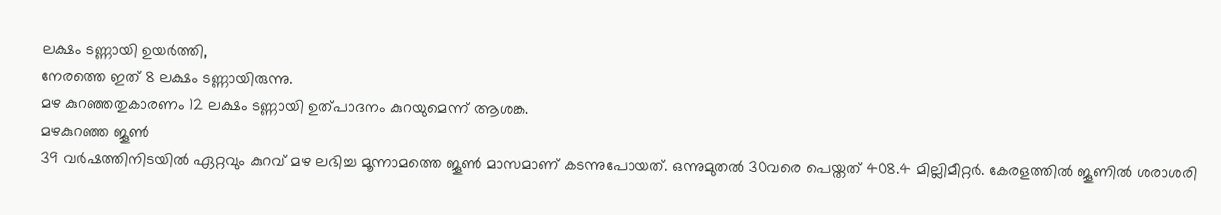ലക്ഷം ടണ്ണായി ഉയര്‍ത്തി,
നേരത്തെ ഇത് 8 ലക്ഷം ടണ്ണായിരുന്നു.
മഴ കുറഞ്ഞതുകാരണം 12 ലക്ഷം ടണ്ണായി ഉത്പാദനം കുറയുമെന്ന് ആശങ്ക.
മഴകുറഞ്ഞ ജൂണ്‍
39 വര്‍ഷത്തിനിടയില്‍ ഏറ്റവും കുറവ് മഴ ലഭിച്ച മൂന്നാമത്തെ ജൂണ്‍ മാസമാണ് കടന്നുപോയത്. ഒന്നുമുതല്‍ 30വരെ പെയ്തത് 408.4 മില്ലിമീറ്റര്‍. കേരളത്തില്‍ ജൂണില്‍ ശരാശരി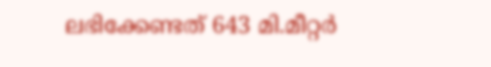ലഭിക്കേണ്ടത് 643 മി.മീറ്റര്‍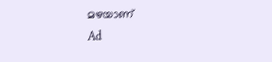മഴയാണ്
Ad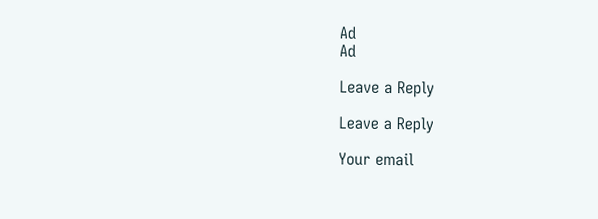Ad
Ad

Leave a Reply

Leave a Reply

Your email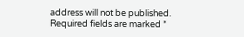address will not be published. Required fields are marked *